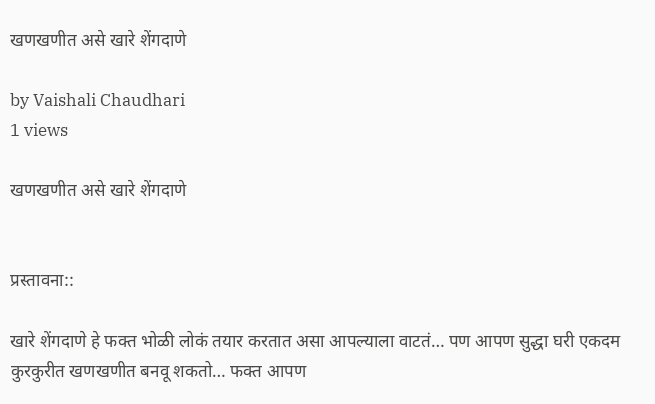खणखणीत असे खारे शेंगदाणे

by Vaishali Chaudhari
1 views

खणखणीत असे खारे शेंगदाणे


प्रस्तावना::

खारे शेंगदाणे हे फक्त भोळी लोकं तयार करतात असा आपल्याला वाटतं… पण आपण सुद्धा घरी एकदम कुरकुरीत खणखणीत बनवू शकतो… फक्त आपण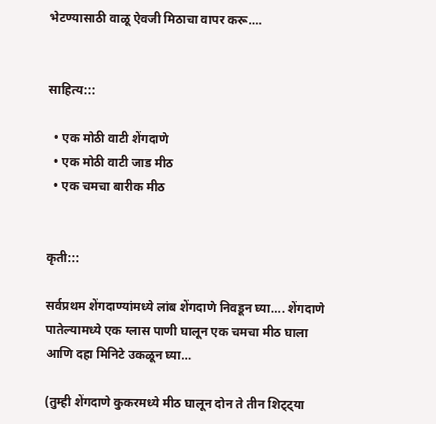भेटण्यासाठी वाळू ऐवजी मिठाचा वापर करू….


साहित्य:::

  • एक मोठी वाटी शेंगदाणे
  • एक मोठी वाटी जाड मीठ
  • एक चमचा बारीक मीठ


कृती:::

सर्वप्रथम शेंगदाण्यांमध्ये लांब शेंगदाणे निवडून घ्या…. शेंगदाणे पातेल्यामध्ये एक ग्लास पाणी घालून एक चमचा मीठ घाला आणि दहा मिनिटे उकळून घ्या…

(तुम्ही शेंगदाणे कुकरमध्ये मीठ घालून दोन ते तीन शिट्ट्या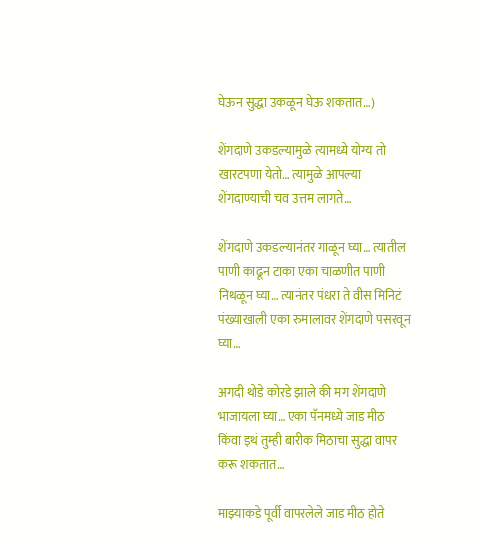घेऊन सुद्धा उकळून घेऊ शकतात…)

शेंगदाणे उकडल्यामुळे त्यामध्ये योग्य तो खारटपणा येतो… त्यामुळे आपल्या शेंगदाण्याची चव उत्तम लागते…

शेंगदाणे उकडल्यानंतर गाळून घ्या… त्यातील पाणी काढून टाका एका चाळणीत पाणी निथळून घ्या… त्यानंतर पंधरा ते वीस मिनिटं पंख्याखाली एका रुमालावर शेंगदाणे पसरवून घ्या…

अगदी थोडे कोरडे झाले की मग शेंगदाणे भाजायला घ्या… एका पॅनमध्ये जाड मीठ किंवा इथं तुम्ही बारीक मिठाचा सुद्धा वापर करू शकतात…

माझ्याकडे पूर्वी वापरलेले जाड मीठ होते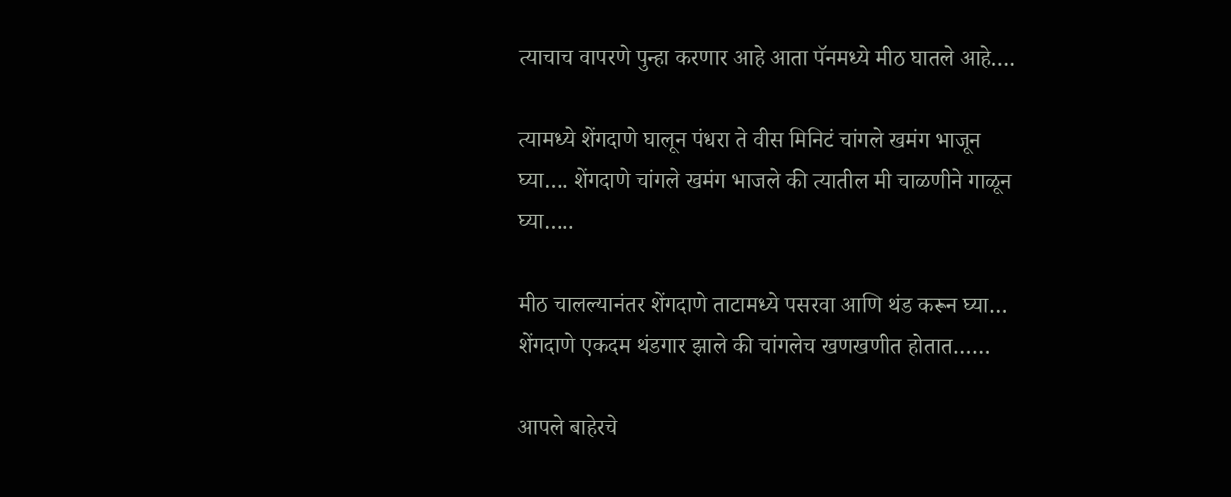त्याचाच वापरणे पुन्हा करणार आहे आता पॅनमध्ये मीठ घातले आहे….

त्यामध्ये शेंगदाणे घालून पंधरा ते वीस मिनिटं चांगले खमंग भाजून घ्या…. शेंगदाणे चांगले खमंग भाजले की त्यातील मी चाळणीने गाळून घ्या…..

मीठ चालल्यानंतर शेंगदाणे ताटामध्ये पसरवा आणि थंड करून घ्या… शेंगदाणे एकदम थंडगार झाले की चांगलेच खणखणीत होतात……

आपले बाहेरचे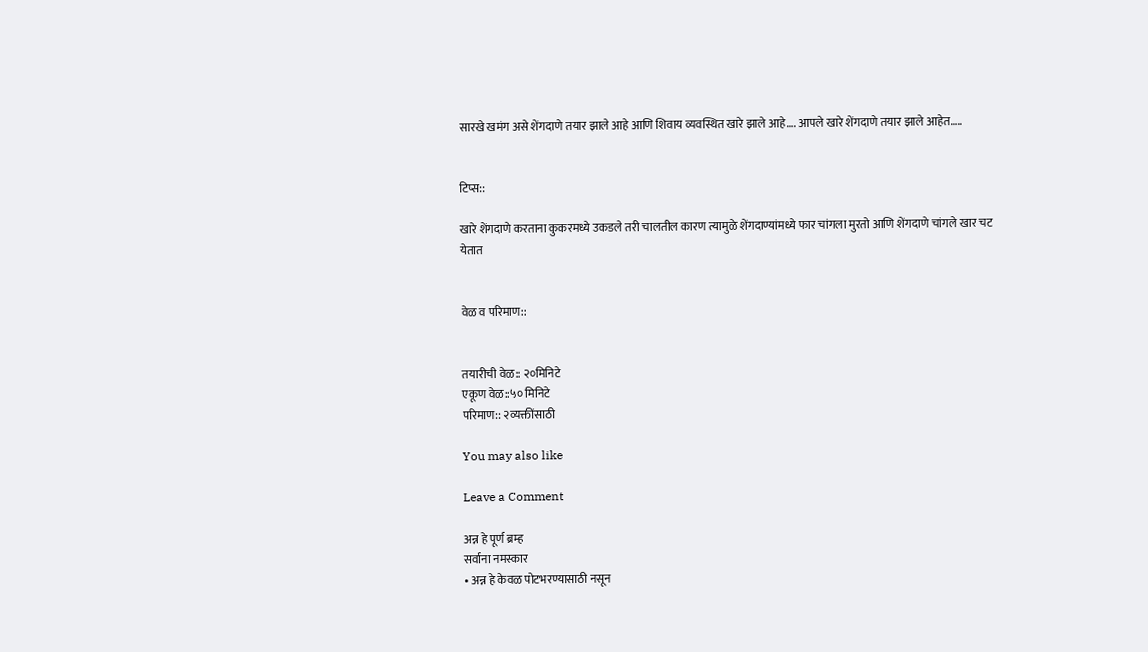सारखे खमंग असे शेंगदाणे तयार झाले आहे आणि शिवाय व्यवस्थित खारे झाले आहे…. आपले खारे शेंगदाणे तयार झाले आहेत…..


टिप्स::

खारे शेंगदाणे करताना कुकरमध्ये उकडले तरी चालतील कारण त्यामुळे शेंगदाण्यांमध्ये फार चांगला मुरतो आणि शेंगदाणे चांगले खार चट येतात


वेळ व परिमाण::


तयारीची वेळ:: २०मिनिटे
एकूण वेळ::५० मिनिटे
परिमाण:: २व्यक्तींसाठी

You may also like

Leave a Comment

अन्न हे पूर्ण ब्रम्ह
सर्वाना नमस्कार
• अन्न हे केवळ पोटभरण्यासाठी नसून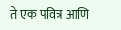ते एक पवित्र आणि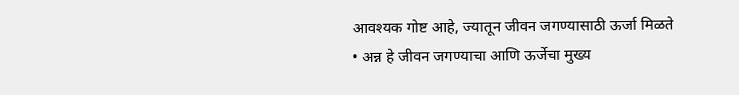आवश्यक गोष्ट आहे, ज्यातून जीवन जगण्यासाठी ऊर्जा मिळते
• अन्न हे जीवन जगण्याचा आणि ऊर्जेचा मुख्य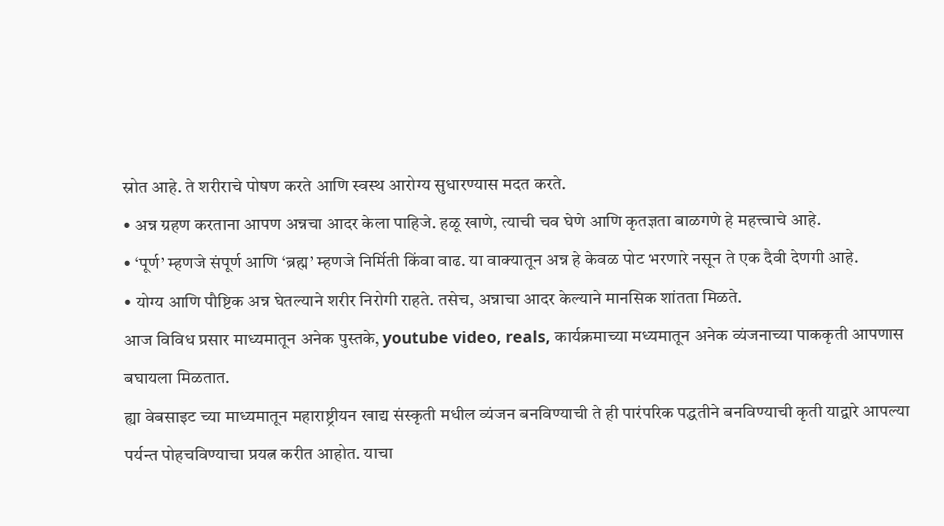स्रोत आहे. ते शरीराचे पोषण करते आणि स्वस्थ आरोग्य सुधारण्यास मदत करते.
• अन्न ग्रहण करताना आपण अन्नचा आदर केला पाहिजे. हळू खाणे, त्याची चव घेणे आणि कृतज्ञता बाळगणे हे महत्त्वाचे आहे.
• ‘पूर्ण’ म्हणजे संपूर्ण आणि ‘ब्रह्म’ म्हणजे निर्मिती किंवा वाढ. या वाक्यातून अन्न हे केवळ पोट भरणारे नसून ते एक दैवी देणगी आहे.
• योग्य आणि पौष्टिक अन्न घेतल्याने शरीर निरोगी राहते. तसेच, अन्नाचा आदर केल्याने मानसिक शांतता मिळते.
आज विविध प्रसार माध्यमातून अनेक पुस्तके, youtube video, reals, कार्यक्रमाच्या मध्यमातून अनेक व्यंजनाच्या पाककृती आपणास बघायला मिळतात.
ह्या वेबसाइट च्या माध्यमातून महाराष्ट्रीयन खाद्य संस्कृती मधील व्यंजन बनविण्याची ते ही पारंपरिक पद्धतीने बनविण्याची कृती याद्वारे आपल्या पर्यन्त पोहचविण्याचा प्रयत्न करीत आहोत. याचा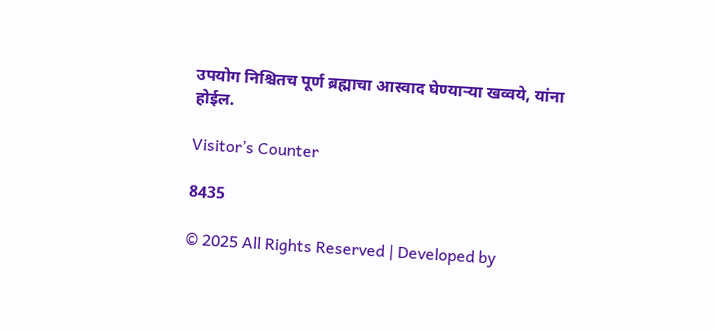उपयोग निश्चितच पूर्ण ब्रह्माचा आस्वाद घेण्याऱ्या खव्वये, यांना होईल.

Visitor’s Counter

8435

© 2025 All Rights Reserved | Developed by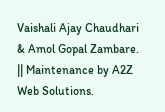Vaishali Ajay Chaudhari & Amol Gopal Zambare. || Maintenance by A2Z Web Solutions.